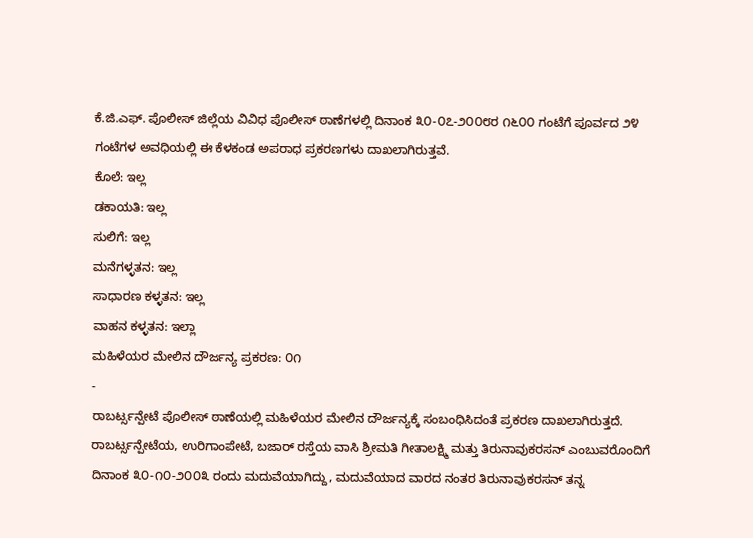ಕೆ.ಜಿ.ಎಫ್. ಪೊಲೀಸ್ ಜಿಲ್ಲೆಯ ವಿವಿಧ ಪೊಲೀಸ್ ಠಾಣೆಗಳಲ್ಲಿ ದಿನಾಂಕ ೩೦-೦೭-೨೦೦೮ರ ೧೬೦೦ ಗಂಟೆಗೆ ಪೂರ್ವದ ೨೪ ಗಂಟೆಗಳ ಅವಧಿಯಲ್ಲಿ ಈ ಕೆಳಕಂಡ ಅಪರಾಧ ಪ್ರಕರಣಗಳು ದಾಖಲಾಗಿರುತ್ತವೆ.
ಕೊಲೆ: ಇಲ್ಲ
ಡಕಾಯತಿ: ಇಲ್ಲ
ಸುಲಿಗೆ: ಇಲ್ಲ
ಮನೆಗಳ್ಳತನ: ಇಲ್ಲ
ಸಾಧಾರಣ ಕಳ್ಳತನ: ಇಲ್ಲ
ವಾಹನ ಕಳ್ಳತನ: ಇಲ್ಲಾ
ಮಹಿಳೆಯರ ಮೇಲಿನ ದೌರ್ಜನ್ಯ ಪ್ರಕರಣ: ೦೧
-
ರಾಬರ್ಟ್ಸನ್ಪೇಟೆ ಪೊಲೀಸ್ ಠಾಣೆಯಲ್ಲಿ ಮಹಿಳೆಯರ ಮೇಲಿನ ದೌರ್ಜನ್ಯಕ್ಕೆ ಸಂಬಂಧಿಸಿದಂತೆ ಪ್ರಕರಣ ದಾಖಲಾಗಿರುತ್ತದೆ. ರಾಬರ್ಟ್ಸನ್ಪೇಟೆಯ, ಉರಿಗಾಂಪೇಟೆ, ಬಜಾರ್ ರಸ್ತೆಯ ವಾಸಿ ಶ್ರೀಮತಿ ಗೀತಾಲಕ್ಷ್ಮಿ ಮತ್ತು ತಿರುನಾವುಕರಸನ್ ಎಂಬುವರೊಂದಿಗೆ ದಿನಾಂಕ ೩೦-೧೦-೨೦೦೩ ರಂದು ಮದುವೆಯಾಗಿದ್ದು, ಮದುವೆಯಾದ ವಾರದ ನಂತರ ತಿರುನಾವುಕರಸನ್ ತನ್ನ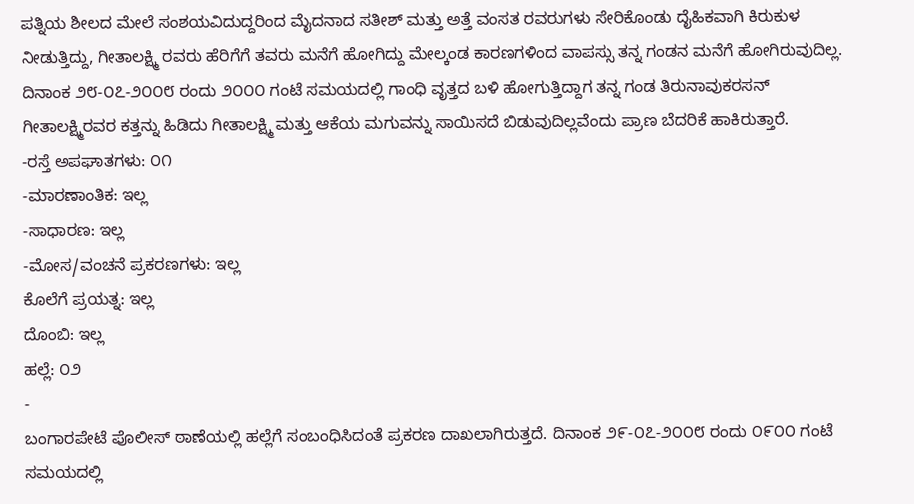ಪತ್ನಿಯ ಶೀಲದ ಮೇಲೆ ಸಂಶಯವಿದುದ್ದರಿಂದ ಮೈದನಾದ ಸತೀಶ್ ಮತ್ತು ಅತ್ತೆ ವಂಸತ ರವರುಗಳು ಸೇರಿಕೊಂಡು ದೈಹಿಕವಾಗಿ ಕಿರುಕುಳ ನೀಡುತ್ತಿದ್ದು, ಗೀತಾಲಕ್ಷ್ಮಿ ರವರು ಹೆರಿಗೆಗೆ ತವರು ಮನೆಗೆ ಹೋಗಿದ್ದು ಮೇಲ್ಕಂಡ ಕಾರಣಗಳಿಂದ ವಾಪಸ್ಸು ತನ್ನ ಗಂಡನ ಮನೆಗೆ ಹೋಗಿರುವುದಿಲ್ಲ. ದಿನಾಂಕ ೨೮-೦೭-೨೦೦೮ ರಂದು ೨೦೦೦ ಗಂಟೆ ಸಮಯದಲ್ಲಿ ಗಾಂಧಿ ವೃತ್ತದ ಬಳಿ ಹೋಗುತ್ತಿದ್ದಾಗ ತನ್ನ ಗಂಡ ತಿರುನಾವುಕರಸನ್ ಗೀತಾಲಕ್ಷ್ಮಿರವರ ಕತ್ತನ್ನು ಹಿಡಿದು ಗೀತಾಲಕ್ಷ್ಮಿ ಮತ್ತು ಆಕೆಯ ಮಗುವನ್ನು ಸಾಯಿಸದೆ ಬಿಡುವುದಿಲ್ಲವೆಂದು ಪ್ರಾಣ ಬೆದರಿಕೆ ಹಾಕಿರುತ್ತಾರೆ.
-ರಸ್ತೆ ಅಪಘಾತಗಳು: ೦೧
-ಮಾರಣಾಂತಿಕ: ಇಲ್ಲ
-ಸಾಧಾರಣ: ಇಲ್ಲ
-ಮೋಸ/ವಂಚನೆ ಪ್ರಕರಣಗಳು: ಇಲ್ಲ
ಕೊಲೆಗೆ ಪ್ರಯತ್ನ: ಇಲ್ಲ
ದೊಂಬಿ: ಇಲ್ಲ
ಹಲ್ಲೆ: ೦೨
-
ಬಂಗಾರಪೇಟೆ ಪೊಲೀಸ್ ಠಾಣೆಯಲ್ಲಿ ಹಲ್ಲೆಗೆ ಸಂಬಂಧಿಸಿದಂತೆ ಪ್ರಕರಣ ದಾಖಲಾಗಿರುತ್ತದೆ. ದಿನಾಂಕ ೨೯-೦೭-೨೦೦೮ ರಂದು ೦೯೦೦ ಗಂಟೆ ಸಮಯದಲ್ಲಿ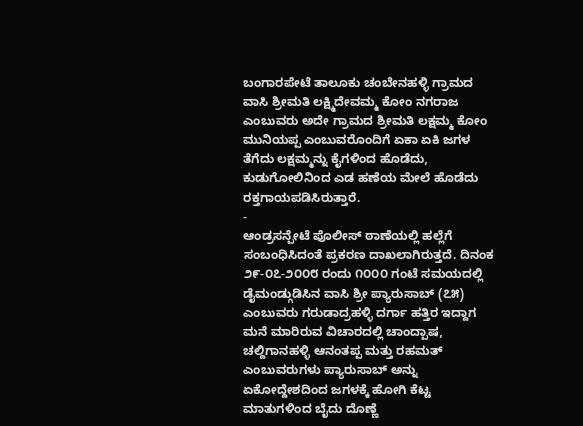ಬಂಗಾರಪೇಟೆ ತಾಲೂಕು ಚಂಬೇನಹಳ್ಳಿ ಗ್ರಾಮದ ವಾಸಿ ಶ್ರೀಮತಿ ಲಕ್ಷ್ಮಿದೇವಮ್ಮ ಕೋಂ ನಗರಾಜ ಎಂಬುವರು ಅದೇ ಗ್ರಾಮದ ಶ್ರೀಮತಿ ಲಕ್ಷಮ್ಮ ಕೋಂ ಮುನಿಯಪ್ಪ ಎಂಬುವರೊಂದಿಗೆ ಏಕಾ ಏಕಿ ಜಗಳ ತೆಗೆದು ಲಕ್ಷಮ್ಮನ್ನು ಕೈಗಳಿಂದ ಹೊಡೆದು, ಕುಡುಗೋಲಿನಿಂದ ಎಡ ಹಣೆಯ ಮೇಲೆ ಹೊಡೆದು ರಕ್ತಗಾಯಪಡಿಸಿರುತ್ತಾರೆ.
-
ಆಂಡ್ರಸನ್ಪೇಟೆ ಪೊಲೀಸ್ ಠಾಣೆಯಲ್ಲಿ ಹಲ್ಲೆಗೆ ಸಂಬಂಧಿಸಿದಂತೆ ಪ್ರಕರಣ ದಾಖಲಾಗಿರುತ್ತದೆ. ದಿನಂಕ ೨೯-೦೭-೨೦೦೮ ರಂದು ೧೦೦೦ ಗಂಟೆ ಸಮಯದಲ್ಲಿ ಡೈಮಂಡ್ಗುಡಿಸಿನ ವಾಸಿ ಶ್ರೀ ಪ್ಯಾರುಸಾಬ್ (೭೫) ಎಂಬುವರು ಗರುಡಾದ್ರಹಳ್ಳಿ ದರ್ಗಾ ಹತ್ತಿರ ಇದ್ದಾಗ ಮನೆ ಮಾರಿರುವ ವಿಚಾರದಲ್ಲಿ ಚಾಂದ್ಪಾಷ, ಚಲ್ದಿಗಾನಹಳ್ಳಿ ಆನಂತಪ್ಪ ಮತ್ತು ರಹಮತ್ ಎಂಬುವರುಗಳು ಪ್ಯಾರುಸಾಬ್ ಅನ್ನು ಏಕೋದ್ದೇಶದಿಂದ ಜಗಳಕ್ಕೆ ಹೋಗಿ ಕೆಟ್ಟ ಮಾತುಗಳಿಂದ ಬೈದು ದೊಣ್ಣೆ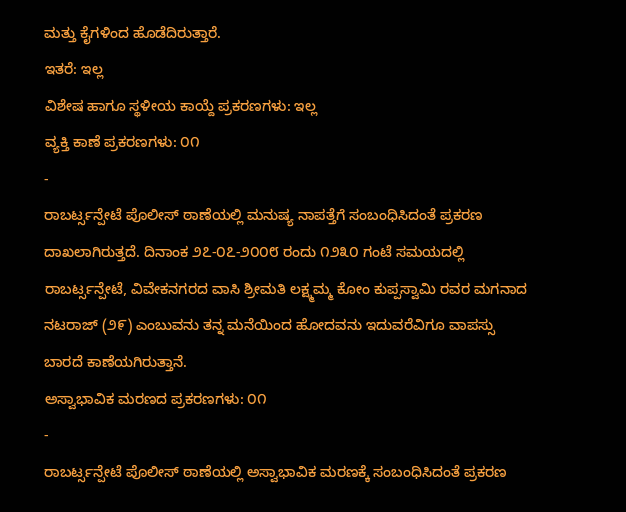ಮತ್ತು ಕೈಗಳಿಂದ ಹೊಡೆದಿರುತ್ತಾರೆ.
ಇತರೆ: ಇಲ್ಲ
ವಿಶೇಷ ಹಾಗೂ ಸ್ಥಳೀಯ ಕಾಯ್ದೆ ಪ್ರಕರಣಗಳು: ಇಲ್ಲ
ವ್ಯಕ್ತಿ ಕಾಣೆ ಪ್ರಕರಣಗಳು: ೦೧
-
ರಾಬರ್ಟ್ಸನ್ಪೇಟೆ ಪೊಲೀಸ್ ಠಾಣೆಯಲ್ಲಿ ಮನುಷ್ಯ ನಾಪತ್ತೆಗೆ ಸಂಬಂಧಿಸಿದಂತೆ ಪ್ರಕರಣ ದಾಖಲಾಗಿರುತ್ತದೆ. ದಿನಾಂಕ ೨೭-೦೭-೨೦೦೮ ರಂದು ೧೨೩೦ ಗಂಟೆ ಸಮಯದಲ್ಲಿ ರಾಬರ್ಟ್ಸನ್ಪೇಟೆ, ವಿವೇಕನಗರದ ವಾಸಿ ಶ್ರೀಮತಿ ಲಕ್ಷ್ಮಮ್ಮ ಕೋಂ ಕುಪ್ಪಸ್ವಾಮಿ ರವರ ಮಗನಾದ ನಟರಾಜ್ (೨೯) ಎಂಬುವನು ತನ್ನ ಮನೆಯಿಂದ ಹೋದವನು ಇದುವರೆವಿಗೂ ವಾಪಸ್ಸು ಬಾರದೆ ಕಾಣೆಯಗಿರುತ್ತಾನೆ.
ಅಸ್ವಾಭಾವಿಕ ಮರಣದ ಪ್ರಕರಣಗಳು: ೦೧
-
ರಾಬರ್ಟ್ಸನ್ಪೇಟೆ ಪೊಲೀಸ್ ಠಾಣೆಯಲ್ಲಿ ಅಸ್ವಾಭಾವಿಕ ಮರಣಕ್ಕೆ ಸಂಬಂಧಿಸಿದಂತೆ ಪ್ರಕರಣ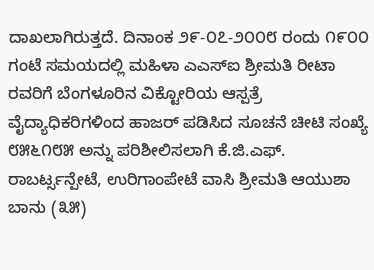ದಾಖಲಾಗಿರುತ್ತದೆ. ದಿನಾಂಕ ೨೯-೦೭-೨೦೦೮ ರಂದು ೧೯೦೦ ಗಂಟೆ ಸಮಯದಲ್ಲಿ ಮಹಿಳಾ ಎಎಸ್ಐ ಶ್ರೀಮತಿ ರೀಟಾ ರವರಿಗೆ ಬೆಂಗಳೂರಿನ ವಿಕ್ಟೋರಿಯ ಆಸ್ಪತ್ರೆ ವೈದ್ಯಾಧಿಕರಿಗಳಿಂದ ಹಾಜರ್ ಪಡಿಸಿದ ಸೂಚನೆ ಚೀಟಿ ಸಂಖ್ಯೆ ೮೫೬೧೮೫ ಅನ್ನು ಪರಿಶೀಲಿಸಲಾಗಿ ಕೆ.ಜಿ.ಎಫ್. ರಾಬರ್ಟ್ಸನ್ಪೇಟೆ, ಉರಿಗಾಂಪೇಟೆ ವಾಸಿ ಶ್ರೀಮತಿ ಆಯುಶಾ ಬಾನು (೩೫)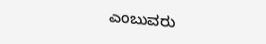ಎಂಬುವರು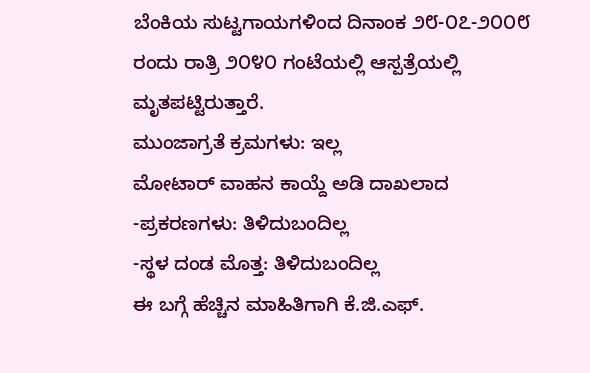ಬೆಂಕಿಯ ಸುಟ್ಟಗಾಯಗಳಿಂದ ದಿನಾಂಕ ೨೮-೦೭-೨೦೦೮ ರಂದು ರಾತ್ರಿ ೨೦೪೦ ಗಂಟೆಯಲ್ಲಿ ಆಸ್ಪತ್ರೆಯಲ್ಲಿ ಮೃತಪಟ್ಟಿರುತ್ತಾರೆ.
ಮುಂಜಾಗ್ರತೆ ಕ್ರಮಗಳು: ಇಲ್ಲ
ಮೋಟಾರ್ ವಾಹನ ಕಾಯ್ದೆ ಅಡಿ ದಾಖಲಾದ
-ಪ್ರಕರಣಗಳು: ತಿಳಿದುಬಂದಿಲ್ಲ
-ಸ್ಥಳ ದಂಡ ಮೊತ್ತ: ತಿಳಿದುಬಂದಿಲ್ಲ
ಈ ಬಗ್ಗೆ ಹೆಚ್ಚಿನ ಮಾಹಿತಿಗಾಗಿ ಕೆ.ಜಿ.ಎಫ್.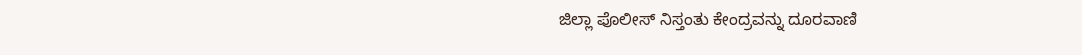ಜಿಲ್ಲಾ ಪೊಲೀಸ್ ನಿಸ್ತಂತು ಕೇಂದ್ರವನ್ನು ದೂರವಾಣಿ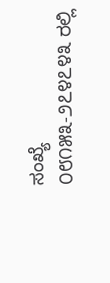ಸಂಖ್ಯೆ ೦೮೧೫೩-೨೭೪೭೪೩ ರಲ್ಲಿ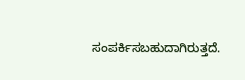ಸಂಪರ್ಕಿಸಬಹುದಾಗಿರುತ್ತದೆ.